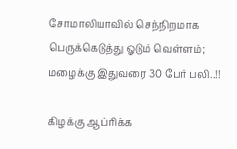சோமாலியாவில் செந்நிறமாக பெருக்கெடுத்து ஓடும் வெள்ளம்; மழைக்கு இதுவரை 30 பேர் பலி..!!

கிழக்கு ஆப்ரிக்க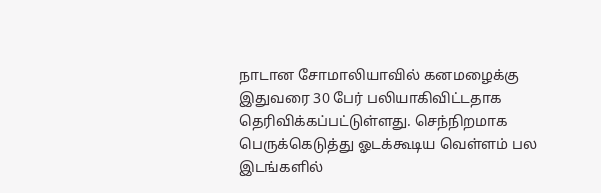நாடான சோமாலியாவில் கனமழைக்கு இதுவரை 30 பேர் பலியாகிவிட்டதாக தெரிவிக்கப்பட்டுள்ளது. செந்நிறமாக பெருக்கெடுத்து ஓடக்கூடிய வெள்ளம் பல இடங்களில்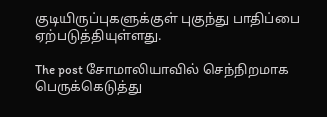குடியிருப்புகளுக்குள் புகுந்து பாதிப்பை ஏற்படுத்தியுள்ளது.

The post சோமாலியாவில் செந்நிறமாக பெருக்கெடுத்து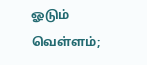ஓடும் வெள்ளம்;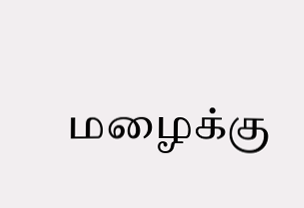மழைக்கு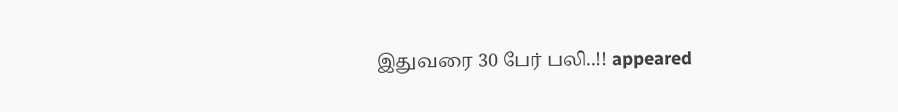இதுவரை 30 பேர் பலி..!! appeared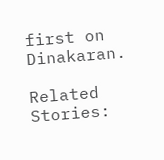first on Dinakaran.

Related Stories: